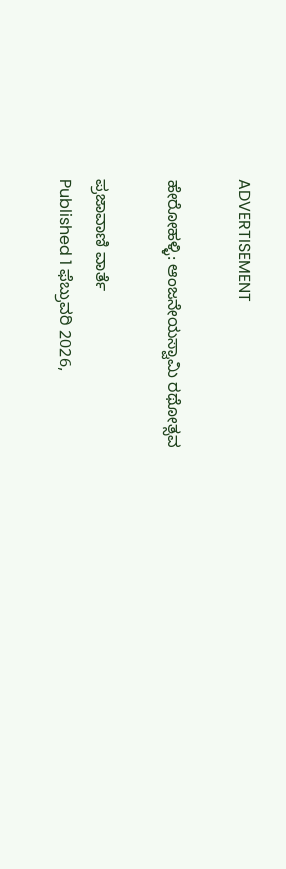ADVERTISEMENT

ಹೇರೋಹಳ್ಳಿ: ಆಂಜನೇಯಸ್ವಾಮಿ ರಥೋತ್ಸವ

ಪ್ರಜಾವಾಣಿ ವಾರ್ತೆ
Published 1 ಫೆಬ್ರುವರಿ 2026,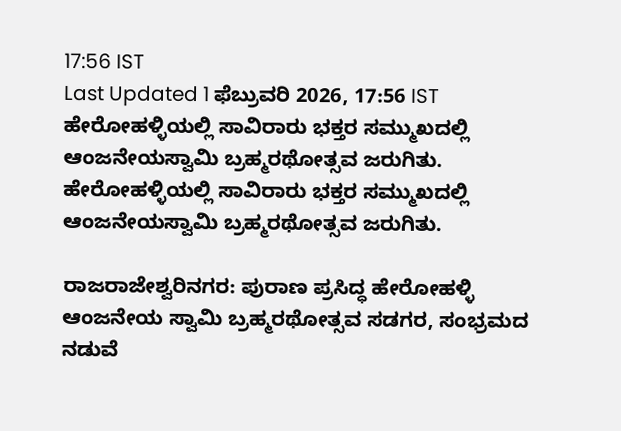17:56 IST
Last Updated 1 ಫೆಬ್ರುವರಿ 2026, 17:56 IST
ಹೇರೋಹಳ್ಳಿಯಲ್ಲಿ ಸಾವಿರಾರು ಭಕ್ತರ ಸಮ್ಮುಖದಲ್ಲಿ ಆಂಜನೇಯಸ್ವಾಮಿ ಬ್ರಹ್ಮರಥೋತ್ಸವ ಜರುಗಿತು.
ಹೇರೋಹಳ್ಳಿಯಲ್ಲಿ ಸಾವಿರಾರು ಭಕ್ತರ ಸಮ್ಮುಖದಲ್ಲಿ ಆಂಜನೇಯಸ್ವಾಮಿ ಬ್ರಹ್ಮರಥೋತ್ಸವ ಜರುಗಿತು.

ರಾಜರಾಜೇಶ್ವರಿನಗರ: ಪುರಾಣ ಪ್ರಸಿದ್ಧ ಹೇರೋಹಳ್ಳಿ ಆಂಜನೇಯ ಸ್ವಾಮಿ ಬ್ರಹ್ಮರಥೋತ್ಸವ ಸಡಗರ, ಸಂಭ್ರಮದ ನಡುವೆ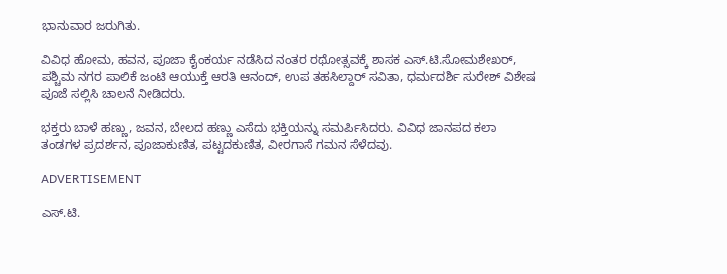ಭಾನುವಾರ ಜರುಗಿತು.

ವಿವಿಧ ಹೋಮ, ಹವನ, ಪೂಜಾ ಕೈಂಕರ್ಯ ನಡೆಸಿದ ನಂತರ ರಥೋತ್ಸವಕ್ಕೆ ಶಾಸಕ ಎಸ್.ಟಿ.ಸೋಮಶೇಖರ್, ಪಶ್ಚಿಮ ನಗರ ಪಾಲಿಕೆ ಜಂಟಿ ಆಯುಕ್ತೆ ಆರತಿ ಆನಂದ್, ಉಪ ತಹಸಿಲ್ದಾರ್ ಸವಿತಾ, ಧರ್ಮದರ್ಶಿ ಸುರೇಶ್ ವಿಶೇಷ ಪೂಜೆ ಸಲ್ಲಿಸಿ ಚಾಲನೆ ನೀಡಿದರು.

ಭಕ್ತರು ಬಾಳೆ ಹಣ್ಣು, ಜವನ, ಬೇಲದ ಹಣ್ಣು ಎಸೆದು ಭಕ್ತಿಯನ್ನು ಸಮರ್ಪಿಸಿದರು. ವಿವಿಧ ಜಾನಪದ ಕಲಾ ತಂಡಗಳ ಪ್ರದರ್ಶನ, ಪೂಜಾಕುಣಿತ, ಪಟ್ಟದಕುಣಿತ, ವೀರಗಾಸೆ ಗಮನ ಸೆಳೆದವು.

ADVERTISEMENT

ಎಸ್.ಟಿ.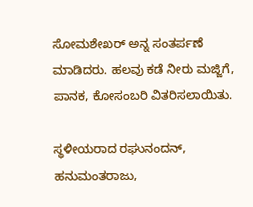ಸೋಮಶೇಖರ್ ಅನ್ನ ಸಂತರ್ಪಣೆ ಮಾಡಿದರು. ಹಲವು ಕಡೆ ನೀರು ಮಜ್ಜಿಗೆ, ಪಾನಕ, ಕೋಸಂಬರಿ ವಿತರಿಸಲಾಯಿತು.

ಸ್ಥಳೀಯರಾದ ರಘುನಂದನ್, ಹನುಮಂತರಾಜು,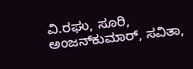ವಿ.ರಘು, ಸೂರಿ, ಅಂಜನ್‍ಕುಮಾರ್, ಸವಿತಾ,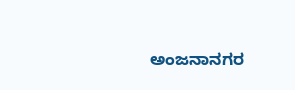ಅಂಜನಾನಗರ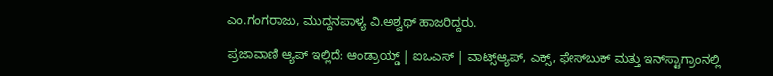ಎಂ.ಗಂಗರಾಜು, ಮುದ್ದನಪಾಳ್ಯ ವಿ.ಅಶ್ವಥ್‌ ಹಾಜರಿದ್ದರು.

ಪ್ರಜಾವಾಣಿ ಆ್ಯಪ್ ಇಲ್ಲಿದೆ: ಆಂಡ್ರಾಯ್ಡ್ | ಐಒಎಸ್ | ವಾಟ್ಸ್ಆ್ಯಪ್, ಎಕ್ಸ್, ಫೇಸ್‌ಬುಕ್ ಮತ್ತು ಇನ್‌ಸ್ಟಾಗ್ರಾಂನಲ್ಲಿ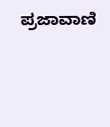ಪ್ರಜಾವಾಣಿ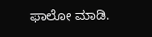ಫಾಲೋ ಮಾಡಿ.